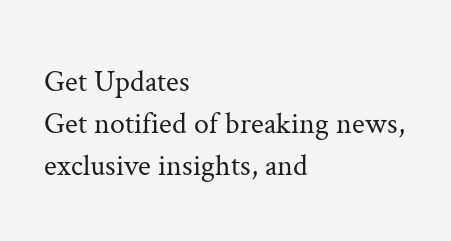Get Updates
Get notified of breaking news, exclusive insights, and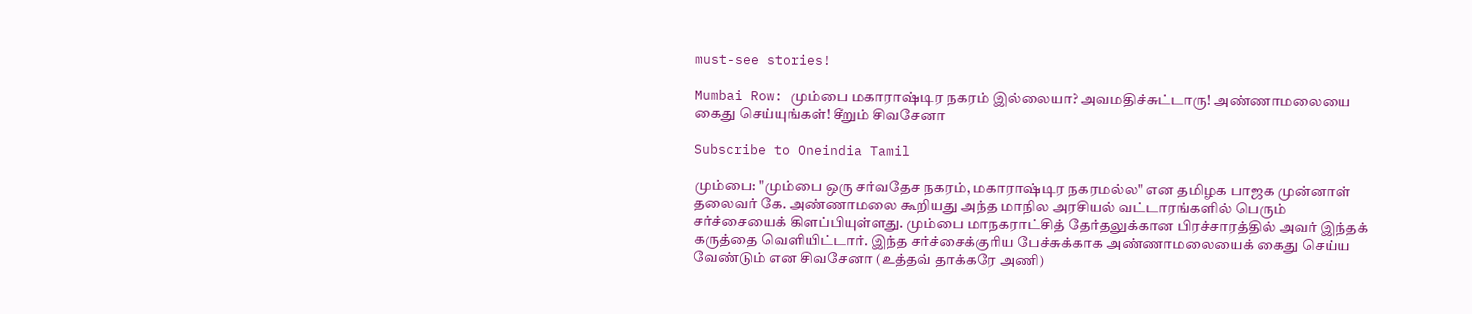must-see stories!

Mumbai Row: மும்பை மகாராஷ்டிர நகரம் இல்லையா? அவமதிச்சுட்டாரு! அண்ணாமலையை கைது செய்யுங்கள்! சீறும் சிவசேனா

Subscribe to Oneindia Tamil

மும்பை: "மும்பை ஒரு சர்வதேச நகரம், மகாராஷ்டிர நகரமல்ல" என தமிழக பாஜக முன்னாள் தலைவர் கே. அண்ணாமலை கூறியது அந்த மாநில அரசியல் வட்டாரங்களில் பெரும் சர்ச்சையைக் கிளப்பியுள்ளது. மும்பை மாநகராட்சித் தேர்தலுக்கான பிரச்சாரத்தில் அவர் இந்தக் கருத்தை வெளியிட்டார். இந்த சர்ச்சைக்குரிய பேச்சுக்காக அண்ணாமலையைக் கைது செய்ய வேண்டும் என சிவசேனா (உத்தவ் தாக்கரே அணி)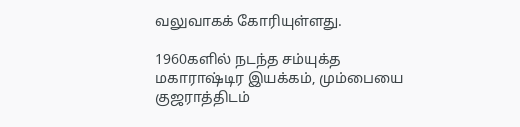வலுவாகக் கோரியுள்ளது.

1960களில் நடந்த சம்யுக்த மகாராஷ்டிர இயக்கம், மும்பையை குஜராத்திடம்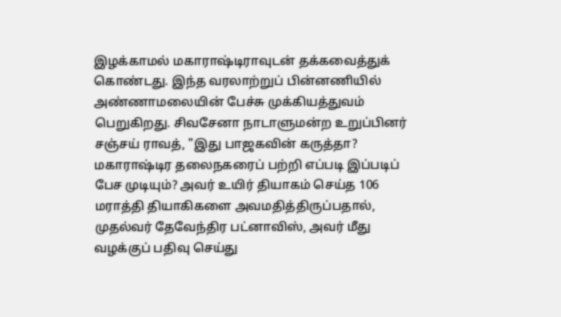இழக்காமல் மகாராஷ்டிராவுடன் தக்கவைத்துக் கொண்டது. இந்த வரலாற்றுப் பின்னணியில் அண்ணாமலையின் பேச்சு முக்கியத்துவம் பெறுகிறது. சிவசேனா நாடாளுமன்ற உறுப்பினர் சஞ்சய் ராவத், "இது பாஜகவின் கருத்தா? மகாராஷ்டிர தலைநகரைப் பற்றி எப்படி இப்படிப் பேச முடியும்? அவர் உயிர் தியாகம் செய்த 106 மராத்தி தியாகிகளை அவமதித்திருப்பதால், முதல்வர் தேவேந்திர பட்னாவிஸ், அவர் மீது வழக்குப் பதிவு செய்து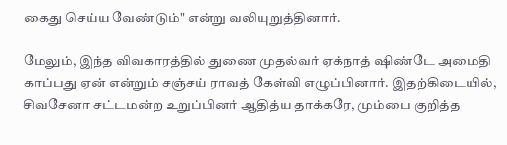கைது செய்ய வேண்டும்" என்று வலியுறுத்தினார்.

மேலும், இந்த விவகாரத்தில் துணை முதல்வர் ஏக்நாத் ஷிண்டே அமைதி காப்பது ஏன் என்றும் சஞ்சய் ராவத் கேள்வி எழுப்பினார். இதற்கிடையில், சிவசேனா சட்டமன்ற உறுப்பினர் ஆதித்ய தாக்கரே, மும்பை குறித்த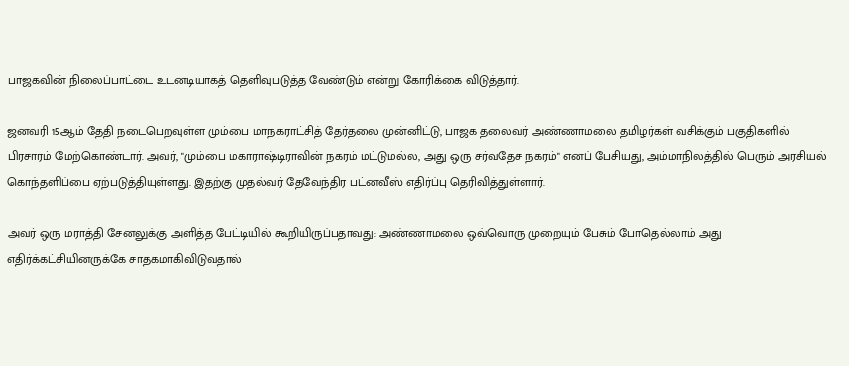பாஜகவின் நிலைப்பாட்டை உடனடியாகத் தெளிவுபடுத்த வேண்டும் என்று கோரிக்கை விடுத்தார்.

ஜனவரி 15ஆம் தேதி நடைபெறவுள்ள மும்பை மாநகராட்சித் தேர்தலை முன்னிட்டு, பாஜக தலைவர் அண்ணாமலை தமிழர்கள் வசிக்கும் பகுதிகளில் பிரசாரம் மேற்கொண்டார். அவர், "மும்பை மகாராஷ்டிராவின் நகரம் மட்டுமல்ல, அது ஒரு சர்வதேச நகரம்" எனப் பேசியது, அம்மாநிலத்தில் பெரும் அரசியல் கொந்தளிப்பை ஏற்படுத்தியுள்ளது. இதற்கு முதல்வர் தேவேந்திர பட்னவீஸ் எதிர்ப்பு தெரிவித்துள்ளார்.

அவர் ஒரு மராத்தி சேனலுக்கு அளித்த பேட்டியில் கூறியிருப்பதாவது: அண்ணாமலை ஒவ்வொரு முறையும் பேசும் போதெல்லாம் அது எதிர்க்கட்சியினருக்கே சாதகமாகிவிடுவதால்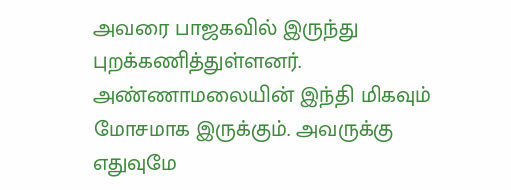அவரை பாஜகவில் இருந்து புறக்கணித்துள்ளனர். அண்ணாமலையின் இந்தி மிகவும் மோசமாக இருக்கும். அவருக்கு எதுவுமே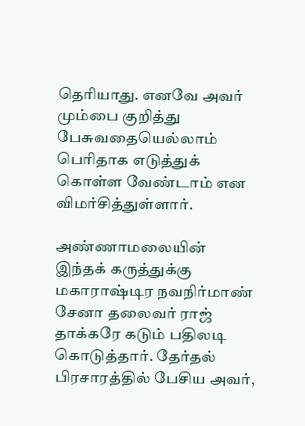தெரியாது. எனவே அவர் மும்பை குறித்து பேசுவதையெல்லாம் பெரிதாக எடுத்துக் கொள்ள வேண்டாம் என விமர்சித்துள்ளார்.

அண்ணாமலையின் இந்தக் கருத்துக்கு மகாராஷ்டிர நவநிர்மாண் சேனா தலைவர் ராஜ் தாக்கரே கடும் பதிலடி கொடுத்தார். தேர்தல் பிரசாரத்தில் பேசிய அவர்,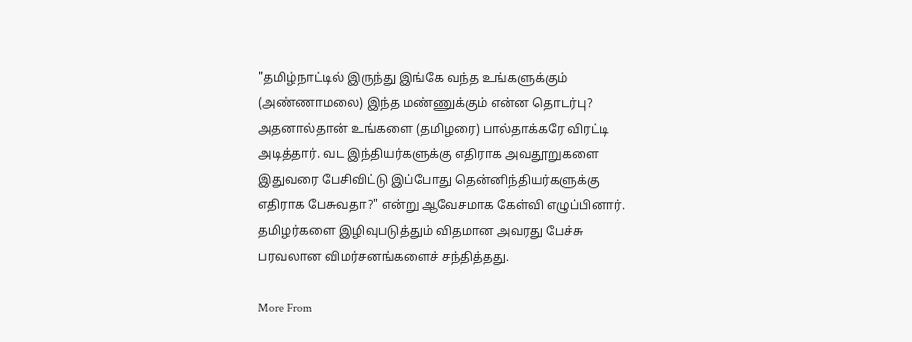"தமிழ்நாட்டில் இருந்து இங்கே வந்த உங்களுக்கும் (அண்ணாமலை) இந்த மண்ணுக்கும் என்ன தொடர்பு? அதனால்தான் உங்களை (தமிழரை) பால்தாக்கரே விரட்டி அடித்தார். வட இந்தியர்களுக்கு எதிராக அவதூறுகளை இதுவரை பேசிவிட்டு இப்போது தென்னிந்தியர்களுக்கு எதிராக பேசுவதா?" என்று ஆவேசமாக கேள்வி எழுப்பினார். தமிழர்களை இழிவுபடுத்தும் விதமான அவரது பேச்சு பரவலான விமர்சனங்களைச் சந்தித்தது.

More From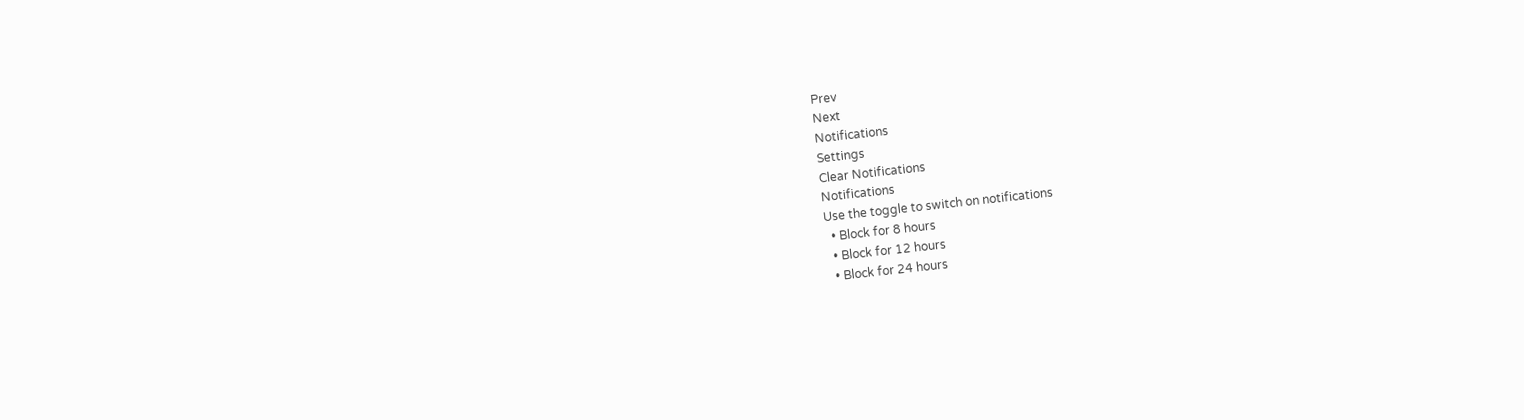Prev
Next
Notifications
Settings
Clear Notifications
Notifications
Use the toggle to switch on notifications
  • Block for 8 hours
  • Block for 12 hours
  • Block for 24 hours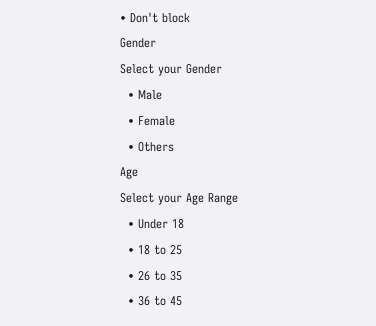• Don't block
Gender
Select your Gender
  • Male
  • Female
  • Others
Age
Select your Age Range
  • Under 18
  • 18 to 25
  • 26 to 35
  • 36 to 45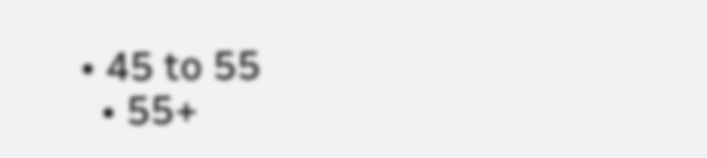• 45 to 55
  • 55+